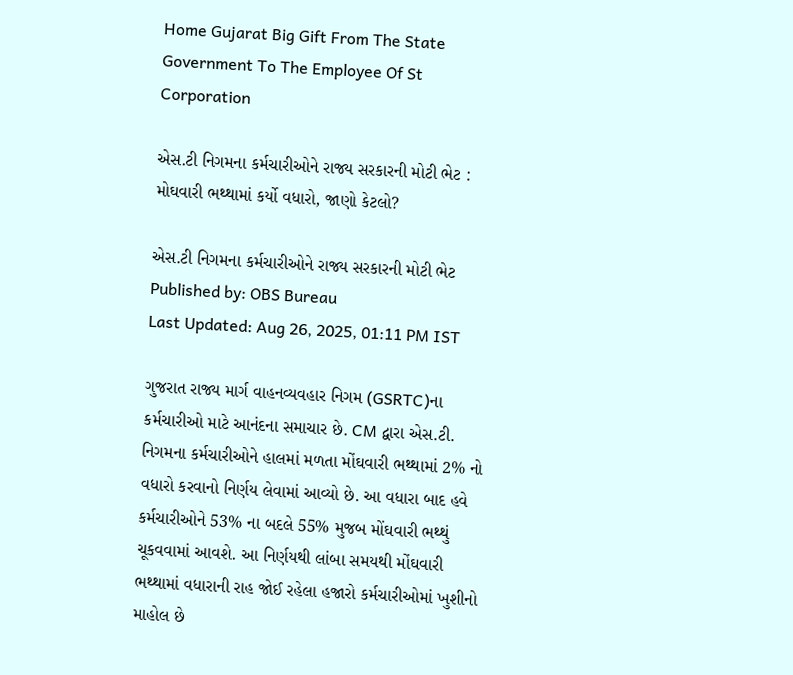Home Gujarat Big Gift From The State Government To The Employee Of St Corporation

એસ.ટી નિગમના કર્મચારીઓને રાજ્ય સરકારની મોટી ભેટ : મોઘવારી ભથ્થામાં કર્યો વધારો, જાણો કેટલો?

એસ.ટી નિગમના કર્મચારીઓને રાજ્ય સરકારની મોટી ભેટ
Published by: OBS Bureau
Last Updated: Aug 26, 2025, 01:11 PM IST

ગુજરાત રાજ્ય માર્ગ વાહનવ્યવહાર નિગમ (GSRTC)ના કર્મચારીઓ માટે આનંદના સમાચાર છે. CM દ્વારા એસ.ટી. નિગમના કર્મચારીઓને હાલમાં મળતા મોંઘવારી ભથ્થામાં 2% નો વધારો કરવાનો નિર્ણય લેવામાં આવ્યો છે. આ વધારા બાદ હવે કર્મચારીઓને 53% ના બદલે 55% મુજબ મોંઘવારી ભથ્થું ચૂકવવામાં આવશે. આ નિર્ણયથી લાંબા સમયથી મોંઘવારી ભથ્થામાં વધારાની રાહ જોઈ રહેલા હજારો કર્મચારીઓમાં ખુશીનો માહોલ છે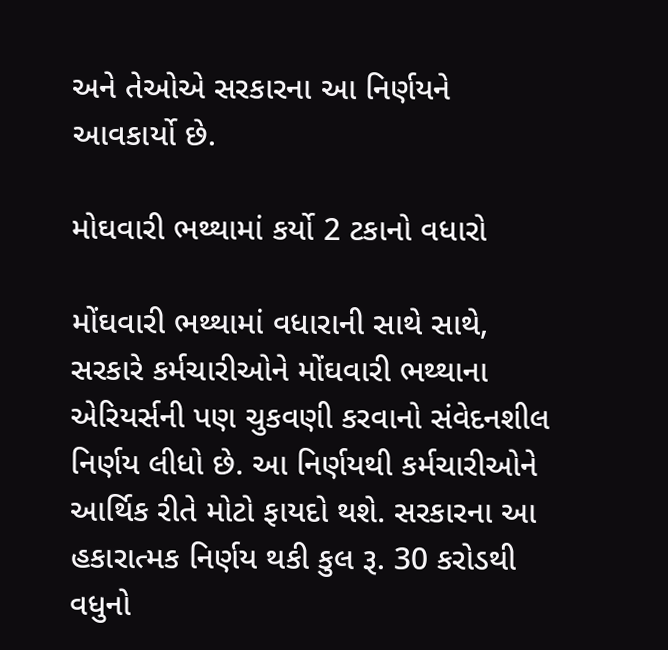અને તેઓએ સરકારના આ નિર્ણયને આવકાર્યો છે.

મોઘવારી ભથ્થામાં કર્યો 2 ટકાનો વધારો

મોંઘવારી ભથ્થામાં વધારાની સાથે સાથે, સરકારે કર્મચારીઓને મોંઘવારી ભથ્થાના એરિયર્સની પણ ચુકવણી કરવાનો સંવેદનશીલ નિર્ણય લીધો છે. આ નિર્ણયથી કર્મચારીઓને આર્થિક રીતે મોટો ફાયદો થશે. સરકારના આ હકારાત્મક નિર્ણય થકી કુલ રૂ. 30 કરોડથી વધુનો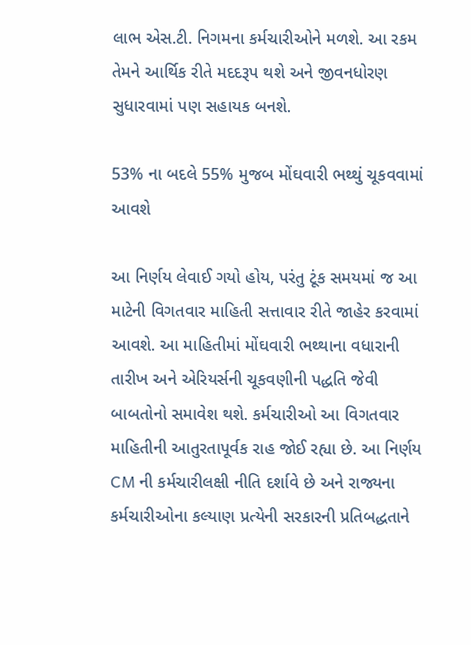લાભ એસ.ટી. નિગમના કર્મચારીઓને મળશે. આ રકમ તેમને આર્થિક રીતે મદદરૂપ થશે અને જીવનધોરણ સુધારવામાં પણ સહાયક બનશે.

53% ના બદલે 55% મુજબ મોંઘવારી ભથ્થું ચૂકવવામાં આવશે

આ નિર્ણય લેવાઈ ગયો હોય, પરંતુ ટૂંક સમયમાં જ આ માટેની વિગતવાર માહિતી સત્તાવાર રીતે જાહેર કરવામાં આવશે. આ માહિતીમાં મોંઘવારી ભથ્થાના વધારાની તારીખ અને એરિયર્સની ચૂકવણીની પદ્ધતિ જેવી બાબતોનો સમાવેશ થશે. કર્મચારીઓ આ વિગતવાર માહિતીની આતુરતાપૂર્વક રાહ જોઈ રહ્યા છે. આ નિર્ણય CM ની કર્મચારીલક્ષી નીતિ દર્શાવે છે અને રાજ્યના કર્મચારીઓના કલ્યાણ પ્રત્યેની સરકારની પ્રતિબદ્ધતાને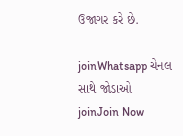ઉજાગર કરે છે.

joinWhatsapp ચેનલ સાથે જોડાઓ
joinJoin Now